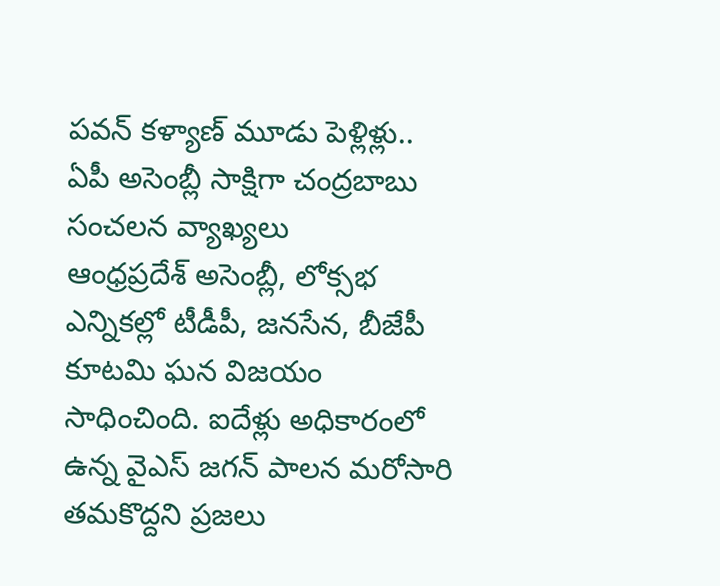పవన్ కళ్యాణ్ మూడు పెళ్లిళ్లు.. ఏపీ అసెంబ్లీ సాక్షిగా చంద్రబాబు సంచలన వ్యాఖ్యలు
ఆంధ్రప్రదేశ్ అసెంబ్లీ, లోక్సభ ఎన్నికల్లో టీడీపీ, జనసేన, బీజేపీ కూటమి ఘన విజయం సాధించింది. ఐదేళ్లు అధికారంలో ఉన్న వైఎస్ జగన్ పాలన మరోసారి తమకొద్దని ప్రజలు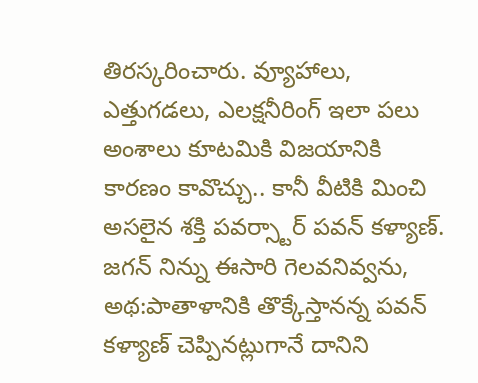తిరస్కరించారు. వ్యూహాలు, ఎత్తుగడలు, ఎలక్షనీరింగ్ ఇలా పలు అంశాలు కూటమికి విజయానికి కారణం కావొచ్చు.. కానీ వీటికి మించి అసలైన శక్తి పవర్స్టార్ పవన్ కళ్యాణ్. జగన్ నిన్ను ఈసారి గెలవనివ్వను, అథ:పాతాళానికి తొక్కేస్తానన్న పవన్ కళ్యాణ్ చెప్పినట్లుగానే దానిని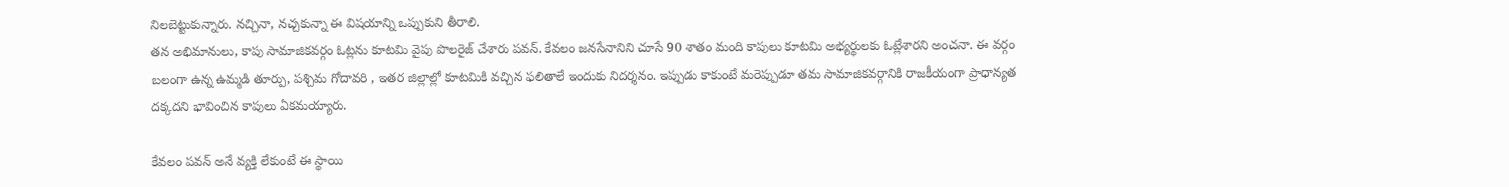నిలబెట్టుకున్నారు. నచ్చినా, నచ్చకున్నా ఈ విషయాన్ని ఒప్పుకుని తీరాలి.
తన అభిమానులు, కాపు సామాజికవర్గం ఓట్లను కూటమి వైపు పొలరైజ్ చేశారు పవన్. కేవలం జనసేనానిని చూసే 90 శాతం మంది కాపులు కూటమి అభ్యర్థులకు ఓట్లేశారని అంచనా. ఈ వర్గం బలంగా ఉన్న ఉమ్మడి తూర్పు, పశ్చిమ గోదావరి , ఇతర జిల్లాల్లో కూటమికి వచ్చిన ఫలితాలే ఇందుకు నిదర్శనం. ఇప్పుడు కాకుంటే మరెప్పుడూ తమ సామాజికవర్గానికి రాజకీయంగా ప్రాధాన్యత దక్కదని భావించిన కాపులు ఏకమయ్యారు.

కేవలం పవన్ అనే వ్యక్తి లేకుంటే ఈ స్థాయి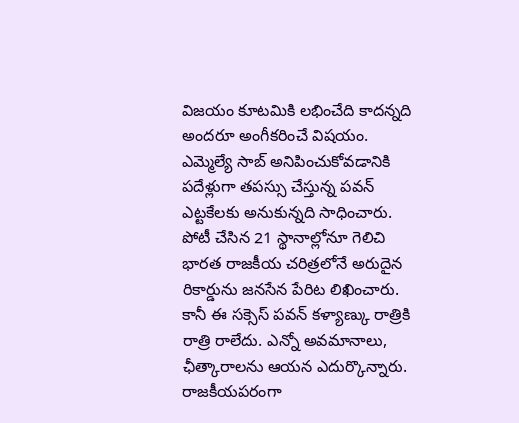విజయం కూటమికి లభించేది కాదన్నది అందరూ అంగీకరించే విషయం. ఎమ్మెల్యే సాబ్ అనిపించుకోవడానికి పదేళ్లుగా తపస్సు చేస్తున్న పవన్ ఎట్టకేలకు అనుకున్నది సాధించారు. పోటీ చేసిన 21 స్థానాల్లోనూ గెలిచి భారత రాజకీయ చరిత్రలోనే అరుదైన రికార్డును జనసేన పేరిట లిఖించారు.
కానీ ఈ సక్సెస్ పవన్ కళ్యాణ్కు రాత్రికి రాత్రి రాలేదు. ఎన్నో అవమానాలు, ఛీత్కారాలను ఆయన ఎదుర్కొన్నారు. రాజకీయపరంగా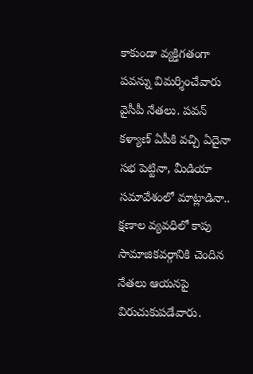కాకుండా వ్యక్తిగతంగా పవన్ను విమర్శించేవారు వైసీపీ నేతలు. పవన్ కళ్యాణ్ ఏపీకి వచ్చి ఏదైనా సభ పెట్టినా, మీడియా సమావేశంలో మాట్లాడినా.. క్షణాల వ్యవధిలో కాపు సామాజికవర్గానికి చెందిన నేతలు ఆయనపై విరుచుకుపడేవారు.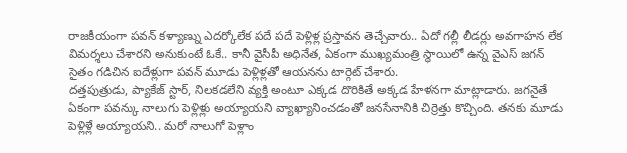రాజకీయంగా పవన్ కళ్యాణ్ను ఎదర్కోలేక పదే పదే పెళ్లిళ్ల ప్రస్తావన తెచ్చేవారు.. ఏదో గల్లీ లీడర్లు అవగాహన లేక విమర్శలు చేశారని అనుకుంటే ఓకే.. కానీ వైసీపీ అధినేత, ఏకంగా ముఖ్యమంత్రి స్థాయిలో ఉన్న వైఎస్ జగన్ సైతం గడిచిన ఐదేళ్లుగా పవన్ మూడు పెళ్లిళ్లతో ఆయనను టార్గెట్ చేశారు.
దత్తపుత్రుడు, ప్యాకేజ్ స్టార్, నిలకడలేని వ్యక్తి అంటూ ఎక్కడ దొరికితే అక్కడ హేళనగా మాట్లాడారు. జగనైతే ఏకంగా పవన్కు నాలుగు పెళ్లిళ్లు అయ్యాయని వ్యాఖ్యానించడంతో జనసేనానికి చిర్రెత్తు కొచ్చింది. తనకు మూడు పెళ్లిళ్లే అయ్యాయని.. మరో నాలుగో పెళ్లాం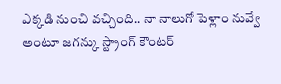ఎక్కడి నుంచి వచ్చింది.. నా నాలుగో పెళ్లాం నువ్వే అంటూ జగన్కు స్ట్రాంగ్ కౌంటర్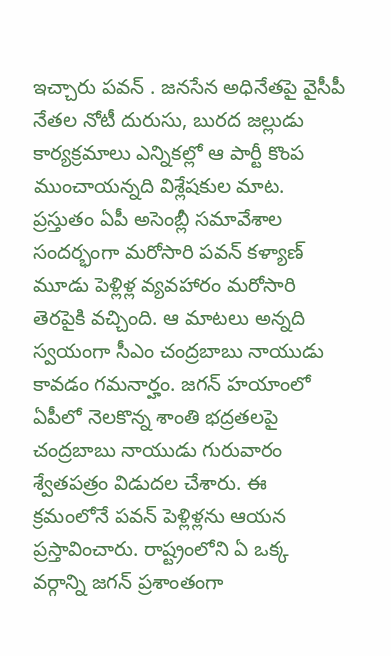ఇచ్చారు పవన్ . జనసేన అధినేతపై వైసీపీ నేతల నోటీ దురుసు, బురద జల్లుడు కార్యక్రమాలు ఎన్నికల్లో ఆ పార్టీ కొంప ముంచాయన్నది విశ్లేషకుల మాట.
ప్రస్తుతం ఏపీ అసెంబ్లీ సమావేశాల సందర్భంగా మరోసారి పవన్ కళ్యాణ్ మూడు పెళ్లిళ్ల వ్యవహారం మరోసారి తెరపైకి వచ్చింది. ఆ మాటలు అన్నది స్వయంగా సీఎం చంద్రబాబు నాయుడు కావడం గమనార్హం. జగన్ హయాంలో ఏపీలో నెలకొన్న శాంతి భద్రతలపై చంద్రబాబు నాయుడు గురువారం శ్వేతపత్రం విడుదల చేశారు. ఈ క్రమంలోనే పవన్ పెళ్లిళ్లను ఆయన ప్రస్తావించారు. రాష్ట్రంలోని ఏ ఒక్క వర్గాన్ని జగన్ ప్రశాంతంగా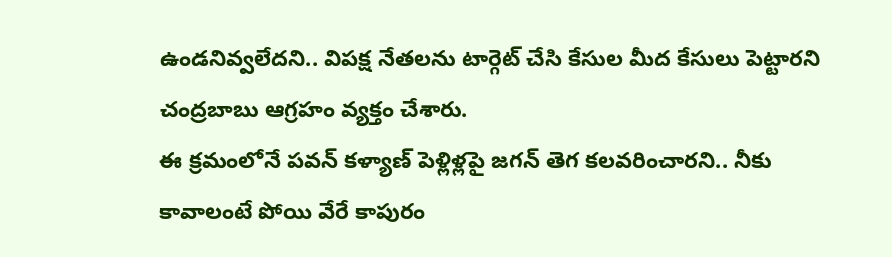ఉండనివ్వలేదని.. విపక్ష నేతలను టార్గెట్ చేసి కేసుల మీద కేసులు పెట్టారని చంద్రబాబు ఆగ్రహం వ్యక్తం చేశారు.
ఈ క్రమంలోనే పవన్ కళ్యాణ్ పెళ్లిళ్లపై జగన్ తెగ కలవరించారని.. నీకు కావాలంటే పోయి వేరే కాపురం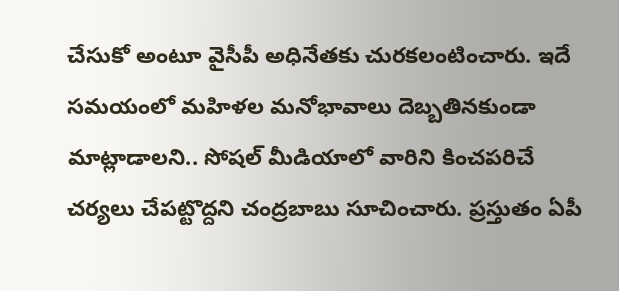చేసుకో అంటూ వైసీపీ అధినేతకు చురకలంటించారు. ఇదే సమయంలో మహిళల మనోభావాలు దెబ్బతినకుండా మాట్లాడాలని.. సోషల్ మీడియాలో వారిని కించపరిచే చర్యలు చేపట్టొద్దని చంద్రబాబు సూచించారు. ప్రస్తుతం ఏపీ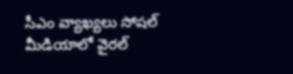సీఎం వ్యాఖ్యలు సోషల్ మీడియాలో వైరల్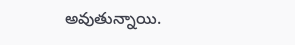అవుతున్నాయి.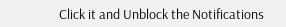Click it and Unblock the Notifications